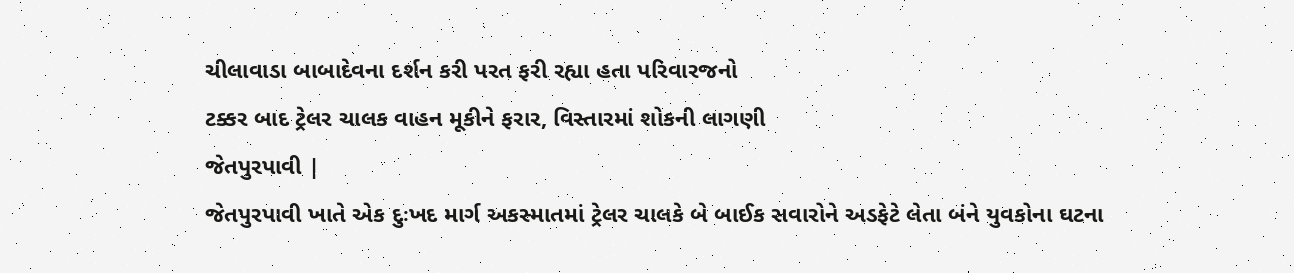ચીલાવાડા બાબાદેવના દર્શન કરી પરત ફરી રહ્યા હતા પરિવારજનો
ટક્કર બાદ ટ્રેલર ચાલક વાહન મૂકીને ફરાર, વિસ્તારમાં શોકની લાગણી
જેતપુરપાવી |
જેતપુરપાવી ખાતે એક દુઃખદ માર્ગ અકસ્માતમાં ટ્રેલર ચાલકે બે બાઈક સવારોને અડફેટે લેતા બંને યુવકોના ઘટના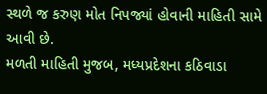સ્થળે જ કરુણ મોત નિપજ્યાં હોવાની માહિતી સામે આવી છે.
મળતી માહિતી મુજબ, મધ્યપ્રદેશના કઠિવાડા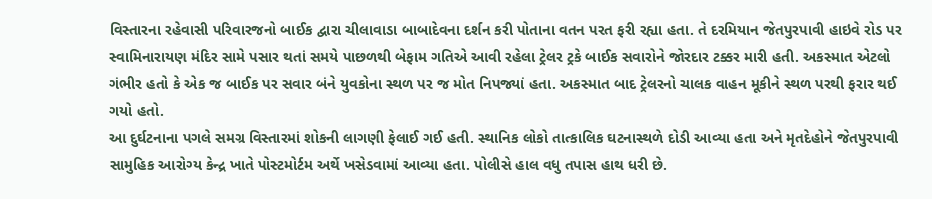વિસ્તારના રહેવાસી પરિવારજનો બાઈક દ્વારા ચીલાવાડા બાબાદેવના દર્શન કરી પોતાના વતન પરત ફરી રહ્યા હતા. તે દરમિયાન જેતપુરપાવી હાઇવે રોડ પર સ્વામિનારાયણ મંદિર સામે પસાર થતાં સમયે પાછળથી બેફામ ગતિએ આવી રહેલા ટ્રેલર ટ્રકે બાઈક સવારોને જોરદાર ટક્કર મારી હતી. અકસ્માત એટલો ગંભીર હતો કે એક જ બાઈક પર સવાર બંને યુવકોના સ્થળ પર જ મોત નિપજ્યાં હતા. અકસ્માત બાદ ટ્રેલરનો ચાલક વાહન મૂકીને સ્થળ પરથી ફરાર થઈ ગયો હતો.
આ દુર્ઘટનાના પગલે સમગ્ર વિસ્તારમાં શોકની લાગણી ફેલાઈ ગઈ હતી. સ્થાનિક લોકો તાત્કાલિક ઘટનાસ્થળે દોડી આવ્યા હતા અને મૃતદેહોને જેતપુરપાવી સામુહિક આરોગ્ય કેન્દ્ર ખાતે પોસ્ટમોર્ટમ અર્થે ખસેડવામાં આવ્યા હતા. પોલીસે હાલ વધુ તપાસ હાથ ધરી છે.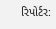રિપોર્ટર: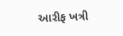આરીફ ખત્રી